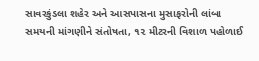સાવરકુંડલા શહેર અને આસપાસના મુસાફરોની લાંબા સમયની માંગણીને સંતોષતા, ૧૨ મીટરની વિશાળ પહોળાઈ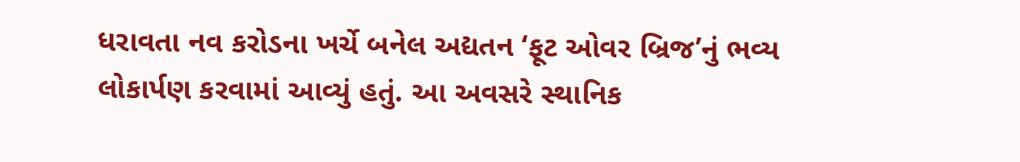ધરાવતા નવ કરોડના ખર્ચે બનેલ અદ્યતન ‘ફૂટ ઓવર બ્રિજ’નું ભવ્ય લોકાર્પણ કરવામાં આવ્યું હતું. આ અવસરે સ્થાનિક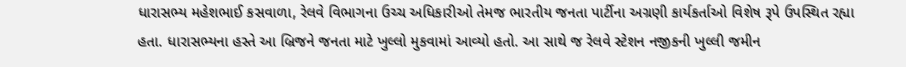ધારાસભ્ય મહેશભાઈ કસવાળા, રેલવે વિભાગના ઉચ્ચ અધિકારીઓ તેમજ ભારતીય જનતા પાર્ટીના અગ્રણી કાર્યકર્તાઓ વિશેષ રૂપે ઉપસ્થિત રહ્યા હતા. ધારાસભ્યના હસ્તે આ બ્રિજને જનતા માટે ખુલ્લો મુકવામાં આવ્યો હતો. આ સાથે જ રેલવે સ્ટેશન નજીકની ખુલ્લી જમીન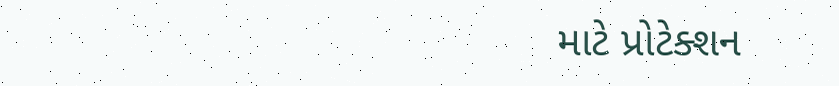માટે પ્રોટેક્શન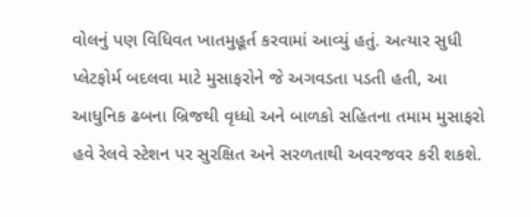વોલનું પણ વિધિવત ખાતમુહૂર્ત કરવામાં આવ્યું હતું. અત્યાર સુધી પ્લેટફોર્મ બદલવા માટે મુસાફરોને જે અગવડતા પડતી હતી, આ આધુનિક ઢબના બ્રિજથી વૃધ્ધો અને બાળકો સહિતના તમામ મુસાફરો હવે રેલવે સ્ટેશન પર સુરક્ષિત અને સરળતાથી અવરજવર કરી શકશે.